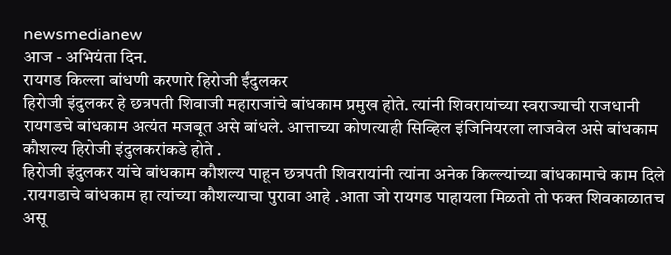newsmedianew
आज - अभियंता दिन.
रायगड किल्ला बांधणी करणारे हिरोजी ईंदुलकर
हिरोजी इंदुलकर हे छत्रपती शिवाजी महाराजांचे बांधकाम प्रमुख होते. त्यांनी शिवरायांच्या स्वराज्याची राजधानी रायगडचे बांधकाम अत्यंत मजबूत असे बांधले. आत्ताच्या कोणत्याही सिव्हिल इंजिनियरला लाजवेल असे बांधकाम कौशल्य हिरोजी इंदुलकरांकडे होते .
हिरोजी इंदुलकर यांचे बांधकाम कौशल्य पाहून छत्रपती शिवरायांनी त्यांना अनेक किल्ल्यांच्या बांधकामाचे काम दिले .रायगडाचे बांधकाम हा त्यांच्या कौशल्याचा पुरावा आहे .आता जो रायगड पाहायला मिळतो तो फक्त शिवकाळातच असू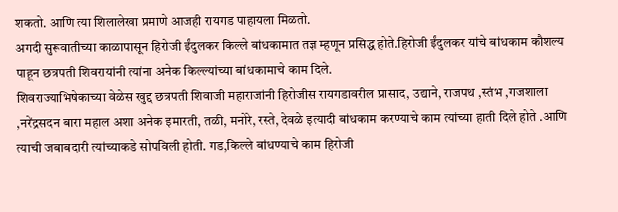शकतो. आणि त्या शिलालेखा प्रमाणे आजही रायगड पाहायला मिळतो.
अगदी सुरूवातीच्या काळापासून हिरोजी ईंदुलकर किल्ले बांधकामात तज्ञ म्हणून प्रसिद्ध होते.हिरोजी ईंदुलकर यांचे बांधकाम कौशल्य पाहून छत्रपती शिवरायांनी त्यांना अनेक किल्ल्यांच्या बांधकामाचे काम दिले.
शिवराज्याभिषेकाच्या वेळेस खुद्द छत्रपती शिवाजी महाराजांनी हिरोजीस रायगडावरील प्रासाद, उद्याने, राजपथ ,स्तंभ ,गजशाला ,नरेंद्रसदन बारा महाल अशा अनेक इमारती, तळी, मनोरे, रस्ते, देवळे इत्यादी बांधकाम करण्याचे काम त्यांच्या हाती दिले होते .आणि त्याची जबाबदारी त्यांच्याकडे सोपविली होती. गड,किल्ले बांधण्याचे काम हिरोजी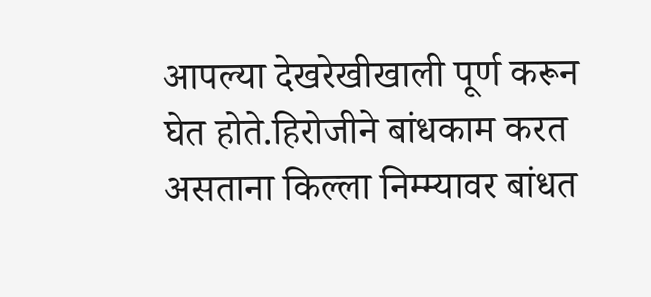आपल्या देखरेखीखाली पूर्ण करून घेत होते.हिरोजीने बांधकाम करत असताना किल्ला निम्म्यावर बांधत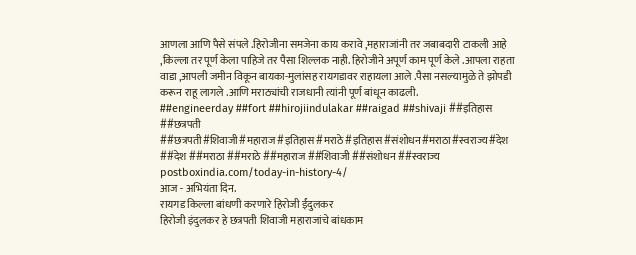आणला आणि पैसे संपले .हिरोजीना समजेना काय करावे ,महाराजांनी तर जबाबदारी टाकली आहे ,किल्ला तर पूर्ण केला पाहिजे तर पैसा शिल्लक नाही. हिरोजीने अपूर्ण काम पूर्ण केले .आपला राहता वाडा ,आपली जमीन विकून बायका-मुलांसह रायगडावर राहायला आले .पैसा नसल्यामुळे ते झोपडी करून राहू लागले .आणि मराठ्यांची राजधानी त्यांनी पूर्ण बांधून काढली.
##engineerday ##fort ##hirojiindulakar ##raigad ##shivaji ##इतिहास ##छत्रपती ##छत्रपती#शिवाजी#महाराज#इतिहास#मराठे#इतिहास#संशोधन#मराठा#स्वराज्य#देश ##देश ##मराठा ##मराठे ##महाराज ##शिवाजी ##संशोधन ##स्वराज्य postboxindia.com/today-in-history-4/
आज - अभियंता दिन.
रायगड किल्ला बांधणी करणारे हिरोजी ईंदुलकर
हिरोजी इंदुलकर हे छत्रपती शिवाजी महाराजांचे बांधकाम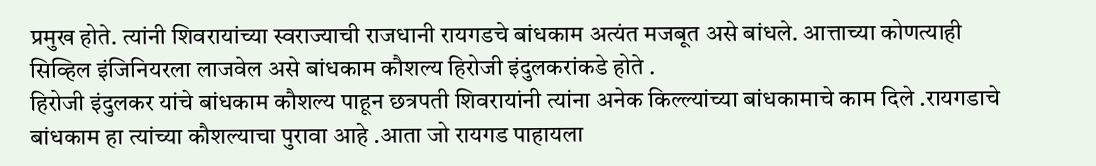प्रमुख होते. त्यांनी शिवरायांच्या स्वराज्याची राजधानी रायगडचे बांधकाम अत्यंत मजबूत असे बांधले. आत्ताच्या कोणत्याही सिव्हिल इंजिनियरला लाजवेल असे बांधकाम कौशल्य हिरोजी इंदुलकरांकडे होते .
हिरोजी इंदुलकर यांचे बांधकाम कौशल्य पाहून छत्रपती शिवरायांनी त्यांना अनेक किल्ल्यांच्या बांधकामाचे काम दिले .रायगडाचे बांधकाम हा त्यांच्या कौशल्याचा पुरावा आहे .आता जो रायगड पाहायला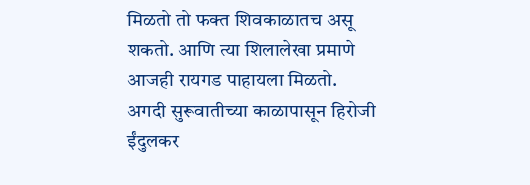मिळतो तो फक्त शिवकाळातच असू शकतो. आणि त्या शिलालेखा प्रमाणे आजही रायगड पाहायला मिळतो.
अगदी सुरूवातीच्या काळापासून हिरोजी ईंदुलकर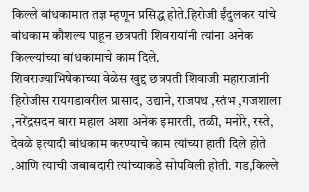किल्ले बांधकामात तज्ञ म्हणून प्रसिद्ध होते.हिरोजी ईंदुलकर यांचे बांधकाम कौशल्य पाहून छत्रपती शिवरायांनी त्यांना अनेक किल्ल्यांच्या बांधकामाचे काम दिले.
शिवराज्याभिषेकाच्या वेळेस खुद्द छत्रपती शिवाजी महाराजांनी हिरोजीस रायगडावरील प्रासाद, उद्याने, राजपथ ,स्तंभ ,गजशाला ,नरेंद्रसदन बारा महाल अशा अनेक इमारती, तळी, मनोरे, रस्ते, देवळे इत्यादी बांधकाम करण्याचे काम त्यांच्या हाती दिले होते .आणि त्याची जबाबदारी त्यांच्याकडे सोपविली होती. गड,किल्ले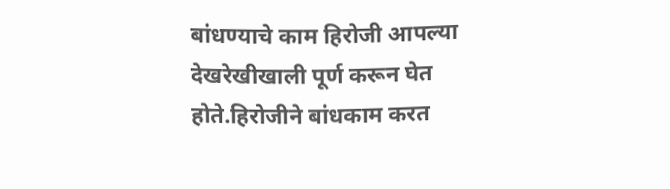बांधण्याचे काम हिरोजी आपल्या देखरेखीखाली पूर्ण करून घेत होते.हिरोजीने बांधकाम करत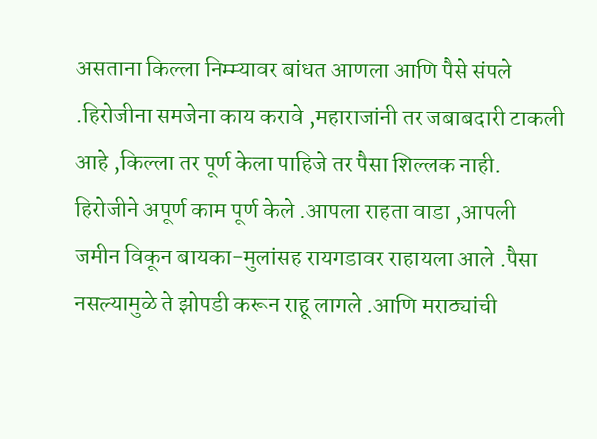असताना किल्ला निम्म्यावर बांधत आणला आणि पैसे संपले .हिरोजीना समजेना काय करावे ,महाराजांनी तर जबाबदारी टाकली आहे ,किल्ला तर पूर्ण केला पाहिजे तर पैसा शिल्लक नाही. हिरोजीने अपूर्ण काम पूर्ण केले .आपला राहता वाडा ,आपली जमीन विकून बायका-मुलांसह रायगडावर राहायला आले .पैसा नसल्यामुळे ते झोपडी करून राहू लागले .आणि मराठ्यांची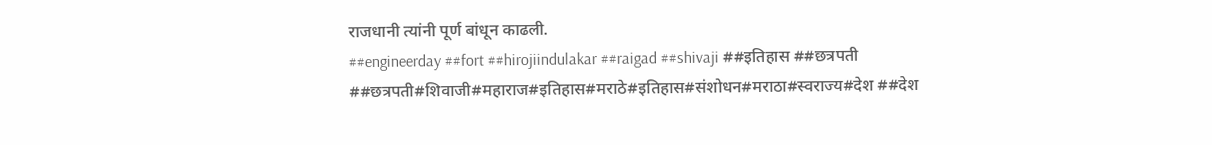राजधानी त्यांनी पूर्ण बांधून काढली.
##engineerday ##fort ##hirojiindulakar ##raigad ##shivaji ##इतिहास ##छत्रपती ##छत्रपती#शिवाजी#महाराज#इतिहास#मराठे#इतिहास#संशोधन#मराठा#स्वराज्य#देश ##देश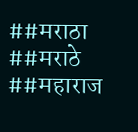##मराठा ##मराठे ##महाराज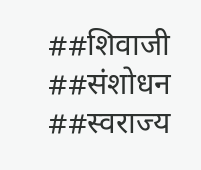##शिवाजी ##संशोधन ##स्वराज्य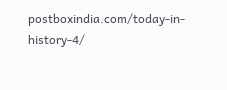postboxindia.com/today-in-history-4/